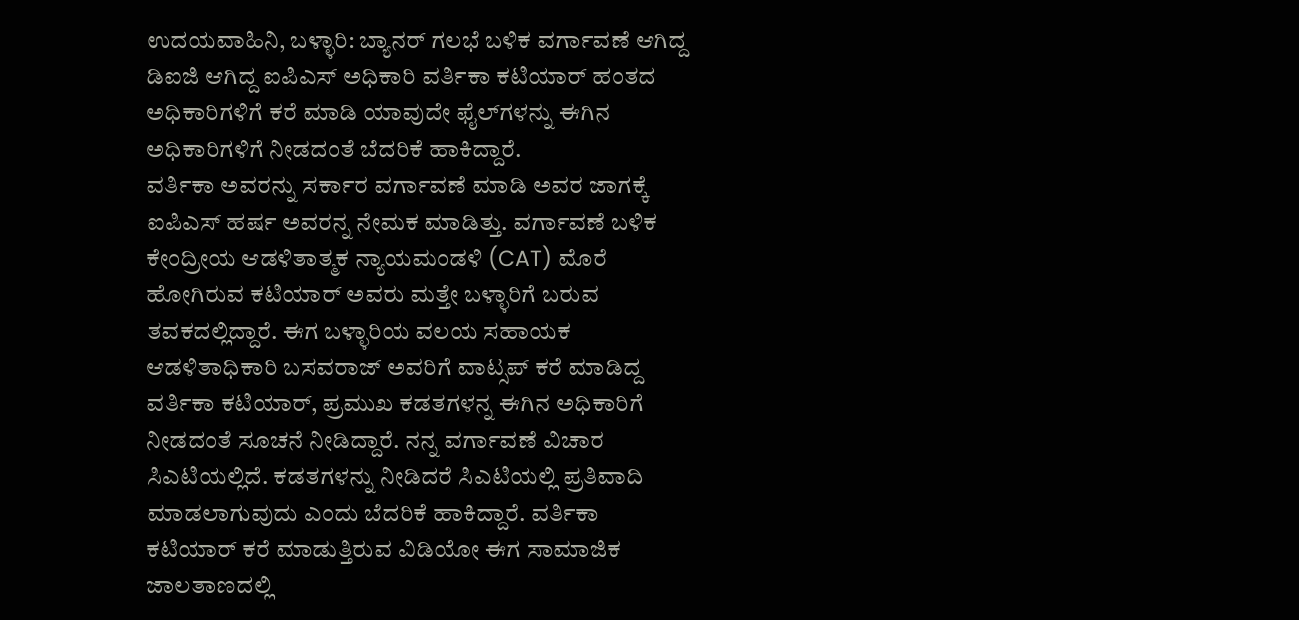ಉದಯವಾಹಿನಿ, ಬಳ್ಳಾರಿ: ಬ್ಯಾನರ್‌ ಗಲಭೆ ಬಳಿಕ ವರ್ಗಾವಣೆ ಆಗಿದ್ದ ಡಿಐಜಿ ಆಗಿದ್ದ ಐಪಿಎಸ್ ಅಧಿಕಾರಿ ವರ್ತಿಕಾ ಕಟಿಯಾರ್ ಹಂತದ ಅಧಿಕಾರಿಗಳಿಗೆ ಕರೆ ಮಾಡಿ ಯಾವುದೇ ಫೈಲ್‌ಗಳನ್ನು ಈಗಿನ ಅಧಿಕಾರಿಗಳಿಗೆ ನೀಡದಂತೆ ಬೆದರಿಕೆ ಹಾಕಿದ್ದಾರೆ.
ವರ್ತಿಕಾ ಅವರನ್ನು ಸರ್ಕಾರ ವರ್ಗಾವಣೆ ಮಾಡಿ ಅವರ ಜಾಗಕ್ಕೆ ಐಪಿಎಸ್ ಹರ್ಷ ಅವರನ್ನ ನೇಮಕ ಮಾಡಿತ್ತು. ವರ್ಗಾವಣೆ ಬಳಿಕ ಕೇಂದ್ರೀಯ ಆಡಳಿತಾತ್ಮಕ ನ್ಯಾಯಮಂಡಳಿ (CAT) ಮೊರೆ ಹೋಗಿರುವ ಕಟಿಯಾರ್ ಅವರು ಮತ್ತೇ ಬಳ್ಳಾರಿಗೆ ಬರುವ ತವಕದಲ್ಲಿದ್ದಾರೆ. ಈಗ ಬಳ್ಳಾರಿಯ ವಲಯ ಸಹಾಯಕ ಆಡಳಿತಾಧಿಕಾರಿ ಬಸವರಾಜ್ ಅವರಿಗೆ ವಾಟ್ಸಪ್‌ ಕರೆ ಮಾಡಿದ್ದ ವರ್ತಿಕಾ ಕಟಿಯಾರ್, ಪ್ರಮುಖ ಕಡತಗಳನ್ನ ಈಗಿನ ಅಧಿಕಾರಿಗೆ ನೀಡದಂತೆ ಸೂಚನೆ ನೀಡಿದ್ದಾರೆ. ನನ್ನ ವರ್ಗಾವಣೆ ವಿಚಾರ ಸಿಎಟಿಯಲ್ಲಿದೆ. ಕಡತಗಳನ್ನು ನೀಡಿದರೆ ಸಿಎಟಿಯಲ್ಲಿ ಪ್ರತಿವಾದಿ ಮಾಡಲಾಗುವುದು ಎಂದು ಬೆದರಿಕೆ ಹಾಕಿದ್ದಾರೆ. ವರ್ತಿಕಾ ಕಟಿಯಾರ್ ಕರೆ ಮಾಡುತ್ತಿರುವ ವಿಡಿಯೋ ಈಗ ಸಾಮಾಜಿಕ ಜಾಲತಾಣದಲ್ಲಿ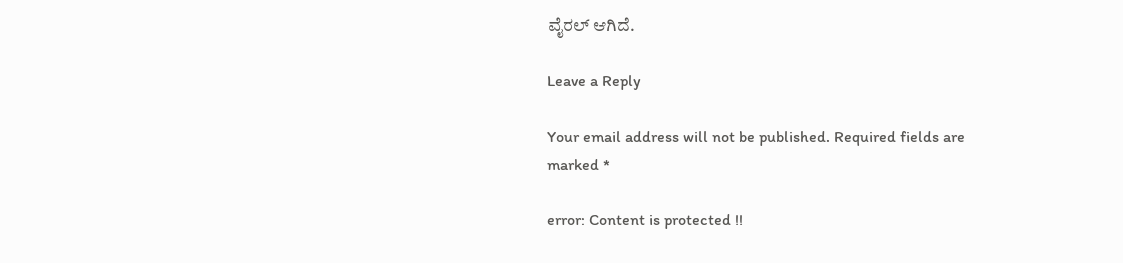ವೈರಲ್‌ ಆಗಿದೆ.

Leave a Reply

Your email address will not be published. Required fields are marked *

error: Content is protected !!